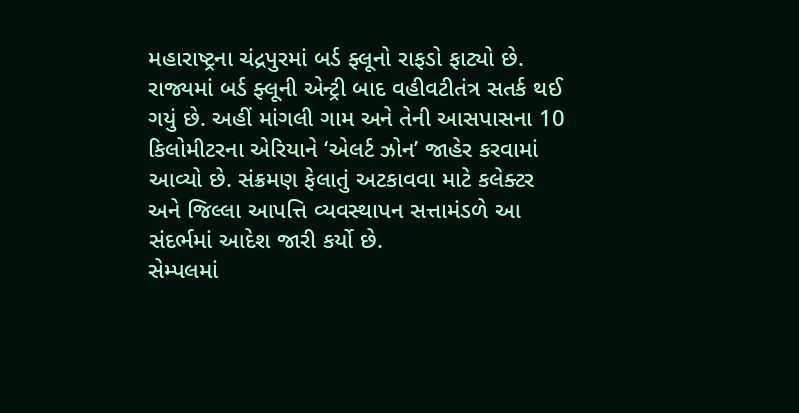મહારાષ્ટ્રના ચંદ્રપુરમાં બર્ડ ફ્લૂનો રાફડો ફાટ્યો છે. રાજ્યમાં બર્ડ ફ્લૂની એન્ટ્રી બાદ વહીવટીતંત્ર સતર્ક થઈ ગયું છે. અહીં માંગલી ગામ અને તેની આસપાસના 10 કિલોમીટરના એરિયાને ‘એલર્ટ ઝોન’ જાહેર કરવામાં આવ્યો છે. સંક્રમણ ફેલાતું અટકાવવા માટે કલેક્ટર અને જિલ્લા આપત્તિ વ્યવસ્થાપન સત્તામંડળે આ સંદર્ભમાં આદેશ જારી કર્યો છે.
સેમ્પલમાં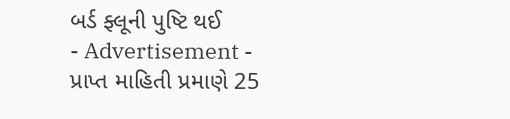બર્ડ ફ્લૂની પુષ્ટિ થઈ
- Advertisement -
પ્રાપ્ત માહિતી પ્રમાણે 25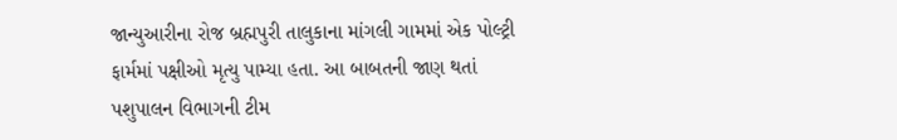જાન્યુઆરીના રોજ બ્રહ્મપુરી તાલુકાના માંગલી ગામમાં એક પોલ્ટ્રી ફાર્મમાં પક્ષીઓ મૃત્યુ પામ્યા હતા. આ બાબતની જાણ થતાં પશુપાલન વિભાગની ટીમ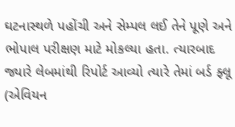ઘટનાસ્થળે પહોંચી અને સેમ્પલ લઈ તેને પૂણે અને ભોપાલ પરીક્ષણ માટે મોકલ્યા હતા. ત્યારબાદ જ્યારે લેબમાંથી રિપોર્ટ આવ્યો ત્યારે તેમાં બર્ડ ફ્લૂ (એવિયન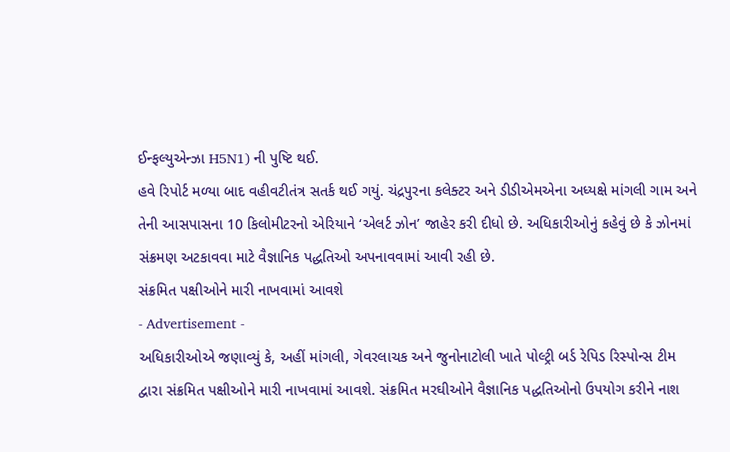ઈન્ફલ્યુએન્ઝા H5N1) ની પુષ્ટિ થઈ.
હવે રિપોર્ટ મળ્યા બાદ વહીવટીતંત્ર સતર્ક થઈ ગયું. ચંદ્રપુરના કલેક્ટર અને ડીડીએમએના અધ્યક્ષે માંગલી ગામ અને તેની આસપાસના 10 કિલોમીટરનો એરિયાને ‘એલર્ટ ઝોન’ જાહેર કરી દીધો છે. અધિકારીઓનું કહેવું છે કે ઝોનમાં સંક્રમણ અટકાવવા માટે વૈજ્ઞાનિક પદ્ધતિઓ અપનાવવામાં આવી રહી છે.
સંક્રમિત પક્ષીઓને મારી નાખવામાં આવશે
- Advertisement -
અધિકારીઓએ જણાવ્યું કે, અહીં માંગલી, ગેવરલાચક અને જુનોનાટોલી ખાતે પોલ્ટ્રી બર્ડ રેપિડ રિસ્પોન્સ ટીમ દ્વારા સંક્રમિત પક્ષીઓને મારી નાખવામાં આવશે. સંક્રમિત મરઘીઓને વૈજ્ઞાનિક પદ્ધતિઓનો ઉપયોગ કરીને નાશ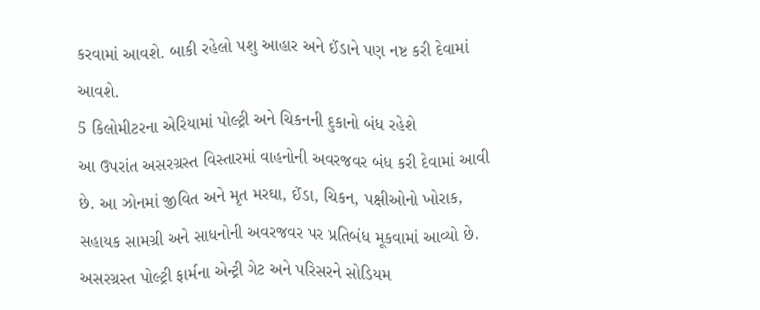કરવામાં આવશે. બાકી રહેલો પશુ આહાર અને ઈંડાને પણ નષ્ટ કરી દેવામાં આવશે.
5 કિલોમીટરના એરિયામાં પોલ્ટ્રી અને ચિકનની દુકાનો બંધ રહેશે
આ ઉપરાંત અસરગ્રસ્ત વિસ્તારમાં વાહનોની અવરજવર બંધ કરી દેવામાં આવી છે. આ ઝોનમાં જીવિત અને મૃત મરઘા, ઈંડા, ચિકન, પક્ષીઓનો ખોરાક, સહાયક સામગ્રી અને સાધનોની અવરજવર પર પ્રતિબંધ મૂકવામાં આવ્યો છે. અસરગ્રસ્ત પોલ્ટ્રી ફાર્મના એન્ટ્રી ગેટ અને પરિસરને સોડિયમ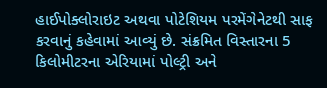હાઈપોક્લોરાઇટ અથવા પોટેશિયમ પરમેંગેનેટથી સાફ કરવાનું કહેવામાં આવ્યું છે. સંક્રમિત વિસ્તારના 5 કિલોમીટરના એરિયામાં પોલ્ટ્રી અને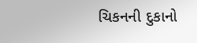ચિકનની દુકાનો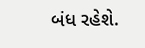બંધ રહેશે.